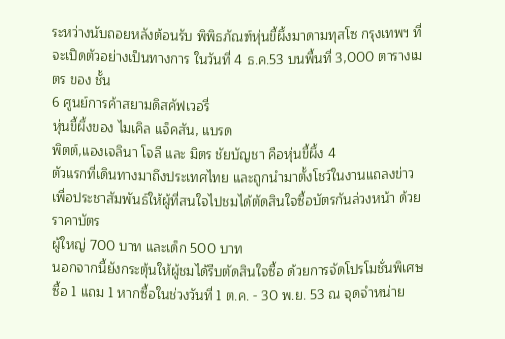ระหว่างนับถอยหลังต้อนรับ พิพิธภัณฑ์หุ่นขี้ผึ้งมาดามทุสโซ กรุงเทพฯ ที่จะเปิดตัวอย่างเป็นทางการ ในวันที่ 4 ธ.ค.53 บนพื้นที่ 3,000 ตารางเมตร ของ ชั้น
6 ศูนย์การค้าสยามดิสคัฟเวอรี่
หุ่นขี้ผึ้งของ ไมเคิล แจ็คสัน, แบรด
พิตต์,แองเจลินา โจลี และ มิตร ชัยบัญชา คือหุ่นขี้ผึ้ง 4
ตัวแรกที่เดินทางมาถึงประเทศไทย และถูกนำมาตั้งโชว์ในงานแถลงข่าว
เพื่อประชาสัมพันธ์ให้ผู้ที่สนใจไปชมได้ตัดสินใจซื้อบัตรกันล่วงหน้า ด้วยราคาบัตร
ผู้ใหญ่ 700 บาท และเด็ก 500 บาท
นอกจากนี้ยังกระตุ้นให้ผู้ชมได้รีบตัดสินใจซื้อ ด้วยการจัดโปรโมชั่นพิเศษ
ซื้อ 1 แถม 1 หากซื้อในช่วงวันที่ 1 ต.ค. - 30 พ.ย. 53 ณ จุดจำหน่าย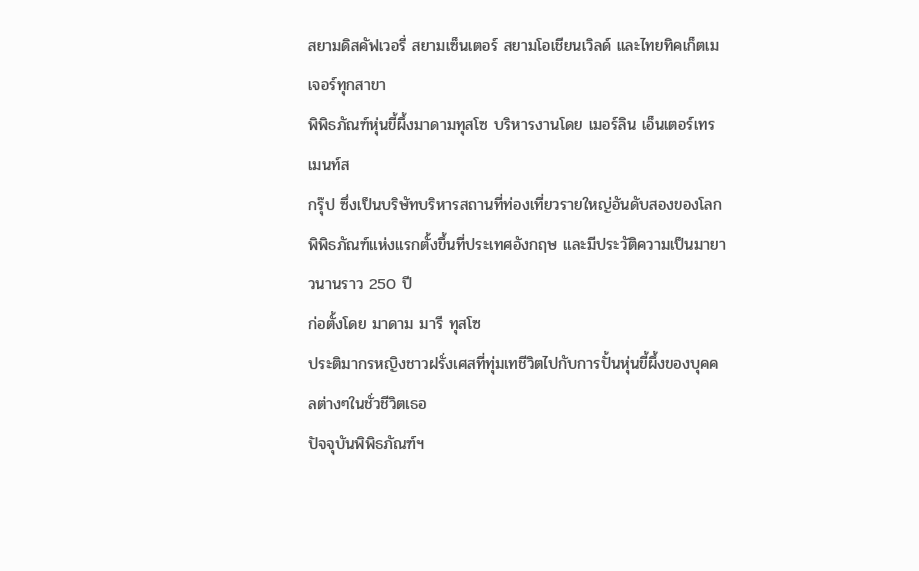สยามดิสคัฟเวอรี่ สยามเซ็นเตอร์ สยามโอเชียนเวิลด์ และไทยทิคเก็ตเมเจอร์ทุกสาขา
พิพิธภัณฑ์หุ่นขี้ผึ้งมาดามทุสโซ บริหารงานโดย เมอร์ลิน เอ็นเตอร์เทรเมนท์ส
กรุ๊ป ซึ่งเป็นบริษัทบริหารสถานที่ท่องเที่ยวรายใหญ่อันดับสองของโลก
พิพิธภัณฑ์แห่งแรกตั้งขึ้นที่ประเทศอังกฤษ และมีประวัติความเป็นมายาวนานราว 250 ปี
ก่อตั้งโดย มาดาม มารี ทุสโซ
ประติมากรหญิงชาวฝรั่งเศสที่ทุ่มเทชีวิตไปกับการปั้นหุ่นขี้ผึ้งของบุคคลต่างๆในชั่วชีวิตเธอ
ปัจจุบันพิพิธภัณฑ์ฯ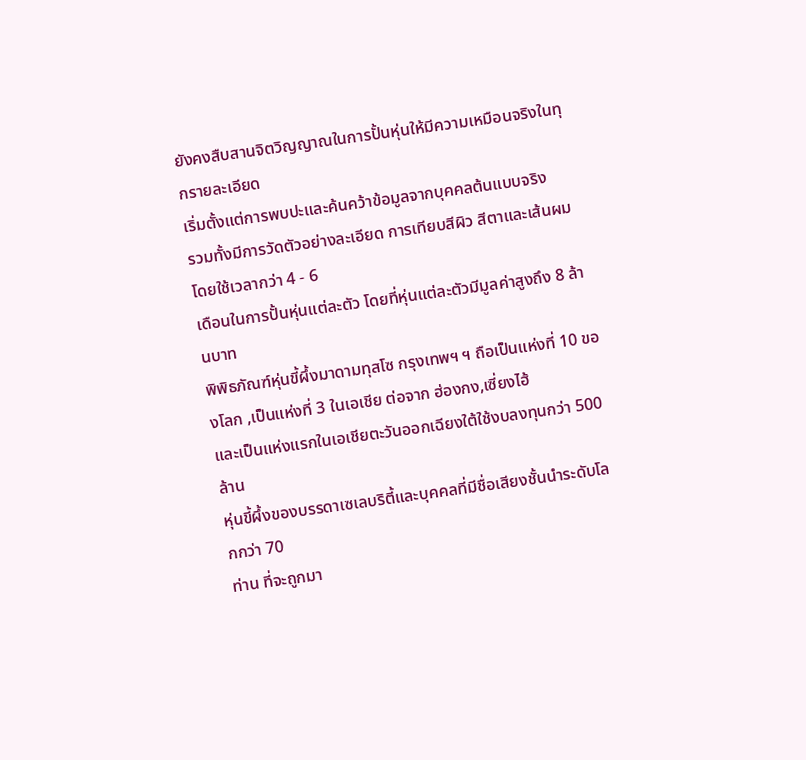ยังคงสืบสานจิตวิญญาณในการปั้นหุ่นให้มีความเหมือนจริงในทุกรายละเอียด
เริ่มตั้งแต่การพบปะและค้นคว้าข้อมูลจากบุคคลต้นแบบจริง
รวมทั้งมีการวัดตัวอย่างละเอียด การเทียบสีผิว สีตาและเส้นผม โดยใช้เวลากว่า 4 - 6
เดือนในการปั้นหุ่นแต่ละตัว โดยที่หุ่นแต่ละตัวมีมูลค่าสูงถึง 8 ล้านบาท
พิพิธภัณฑ์หุ่นขี้ผึ้งมาดามทุสโซ กรุงเทพฯ ฯ ถือเป็นแห่งที่ 10 ของโลก ,เป็นแห่งที่ 3 ในเอเชีย ต่อจาก ฮ่องกง,เซี่ยงไฮ้
และเป็นแห่งแรกในเอเชียตะวันออกเฉียงใต้ใช้งบลงทุนกว่า 500 ล้าน
หุ่นขี้ผึ้งของบรรดาเซเลบริตี้และบุคคลที่มีชื่อเสียงชั้นนำระดับโลกกว่า 70
ท่าน ที่จะถูกมา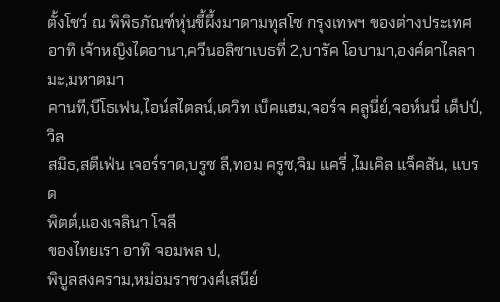ตั้งโชว์ ณ พิพิธภัณฑ์หุ่นขี้ผึ้งมาดามทุสโซ กรุงเทพฯ ของต่างประเทศ
อาทิ เจ้าหญิงไดอานา,ควีนอลิซาเบธที่ 2,บารัค โอบามา,องค์ดาไลลามะ,มหาตมา
คานที,บีโธเฟน,ไอน์สไตลน์,เดวิท เบ็คแฮม,จอร์จ คลูนี่ย์,จอห์นนี่ เด็ปป์,วิล
สมิธ,สตีเฟ่น เจอร์ราด,บรูซ ลี,ทอม ครูซ,จิม แครี่ ,ไมเคิล แจ็คสัน, แบรด
พิตต์,แองเจลินา โจลี
ของไทยเรา อาทิ จอมพล ป,
พิบูลสงคราม,หม่อมราชวงศ์เสนีย์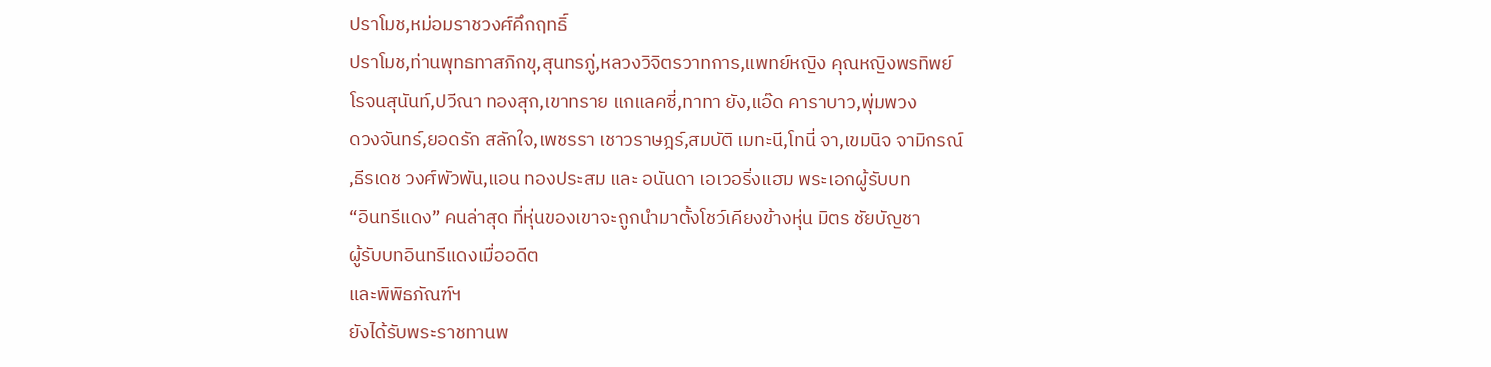ปราโมช,หม่อมราชวงศ์คึกฤทธิ์
ปราโมช,ท่านพุทธทาสภิกขุ,สุนทรภู่,หลวงวิจิตรวาทการ,แพทย์หญิง คุณหญิงพรทิพย์
โรจนสุนันท์,ปวีณา ทองสุก,เขาทราย แกแลคซี่,ทาทา ยัง,แอ๊ด คาราบาว,พุ่มพวง
ดวงจันทร์,ยอดรัก สลักใจ,เพชรรา เชาวราษฎร์,สมบัติ เมทะนี,โทนี่ จา,เขมนิจ จามิกรณ์
,ธีรเดช วงศ์พัวพัน,แอน ทองประสม และ อนันดา เอเวอริ่งแฮม พระเอกผู้รับบท
“อินทรีแดง” คนล่าสุด ที่หุ่นของเขาจะถูกนำมาตั้งโชว์เคียงข้างหุ่น มิตร ชัยบัญชา
ผู้รับบทอินทรีแดงเมื่ออดีต
และพิพิธภัณฑ์ฯ
ยังได้รับพระราชทานพ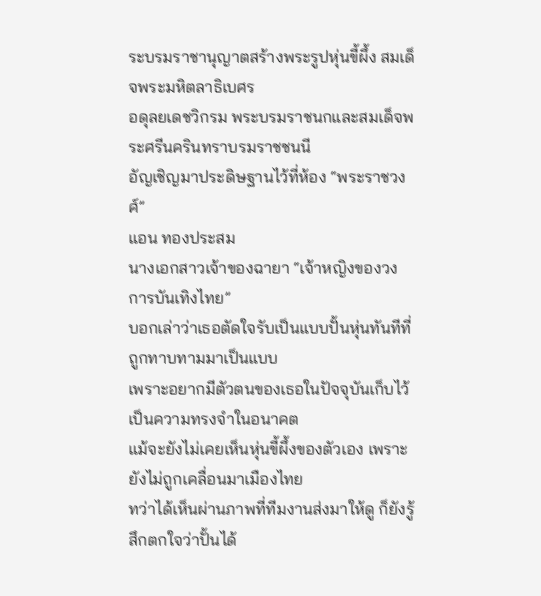ระบรมราชานุญาตสร้างพระรูปหุ่นขี้ผึ้ง สมเด็จพระมหิตลาธิเบศร
อดุลยเดชวิกรม พระบรมราชนกและสมเด็จพระศรีนครินทราบรมราชชนนี
อัญเชิญมาประดิษฐานไว้ที่ห้อง “พระราชวงศ์”
แอน ทองประสม
นางเอกสาวเจ้าของฉายา “เจ้าหญิงของวงการบันเทิงไทย”
บอกเล่าว่าเธอตัดใจรับเป็นแบบปั้นหุ่นทันทีที่ถูกทาบทามมาเป็นแบบ
เพราะอยากมีตัวตนของเธอในปัจจุบันเก็บไว้เป็นความทรงจำในอนาคต
แม้จะยังไม่เคยเห็นหุ่นขี้ผึ้งของตัวเอง เพราะยังไม่ถูกเคลื่อนมาเมืองไทย
ทว่าได้เห็นผ่านภาพที่ทีมงานส่งมาให้ดู ก็ยังรู้สึกตกใจว่าปั้นได้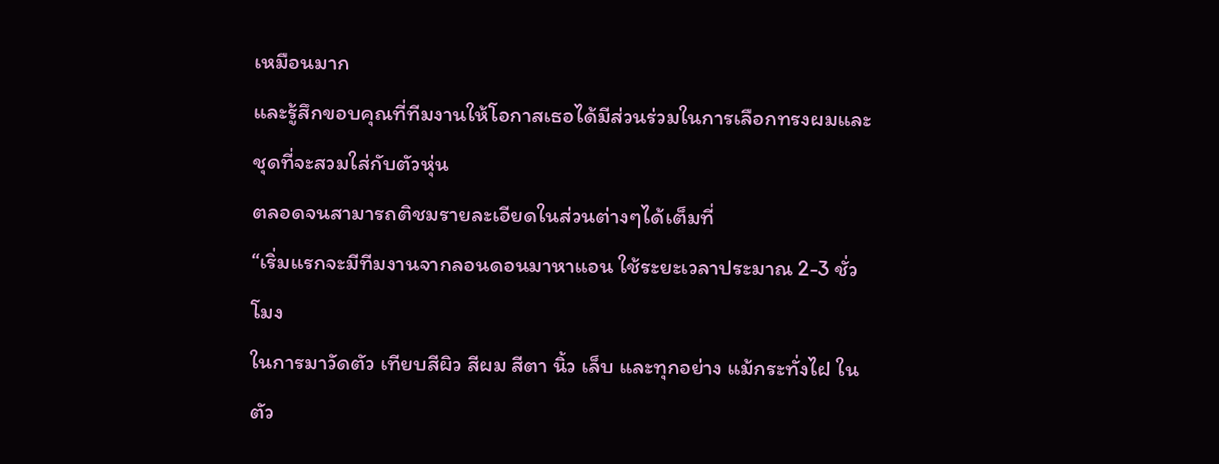เหมือนมาก
และรู้สึกขอบคุณที่ทีมงานให้โอกาสเธอได้มีส่วนร่วมในการเลือกทรงผมและชุดที่จะสวมใส่กับตัวหุ่น
ตลอดจนสามารถติชมรายละเอียดในส่วนต่างๆได้เต็มที่
“เริ่มแรกจะมีทีมงานจากลอนดอนมาหาแอน ใช้ระยะเวลาประมาณ 2-3 ชั่วโมง
ในการมาวัดตัว เทียบสีผิว สีผม สีตา นิ้ว เล็บ และทุกอย่าง แม้กระทั่งไฝ ในตัว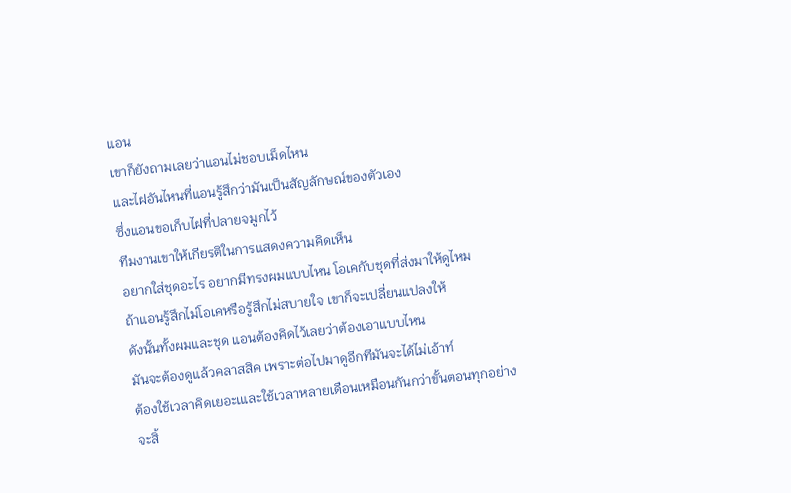แอน
เขาก็ยังถามเลยว่าแอนไม่ชอบเม็ดไหน
และไฝอันไหนที่แอนรู้สึกว่ามันเป็นสัญลักษณ์ของตัวเอง
ซึ่งแอนขอเก็บไฝที่ปลายจมูกไว้
ทีมงานเขาให้เกียรติในการแสดงความคิดเห็น
อยากใส่ชุดอะไร อยากมีทรงผมแบบไหน โอเคกับชุดที่ส่งมาให้ดูไหม
ถ้าแอนรู้สึกไม่โอเคหรือรู้สึกไม่สบายใจ เขาก็จะเปลี่ยนแปลงให้
ดังนั้นทั้งผมและชุด แอนต้องคิดไว้เลยว่าต้องเอาแบบไหน
มันจะต้องดูแล้วคลาสสิค เพราะต่อไปมาดูอีกทีมันจะได้ไม่เอ้าท์
ต้องใช้เวลาคิดเยอะเและใช้เวลาหลายเดือนเหมือนกันกว่าขั้นตอนทุกอย่างจะสิ้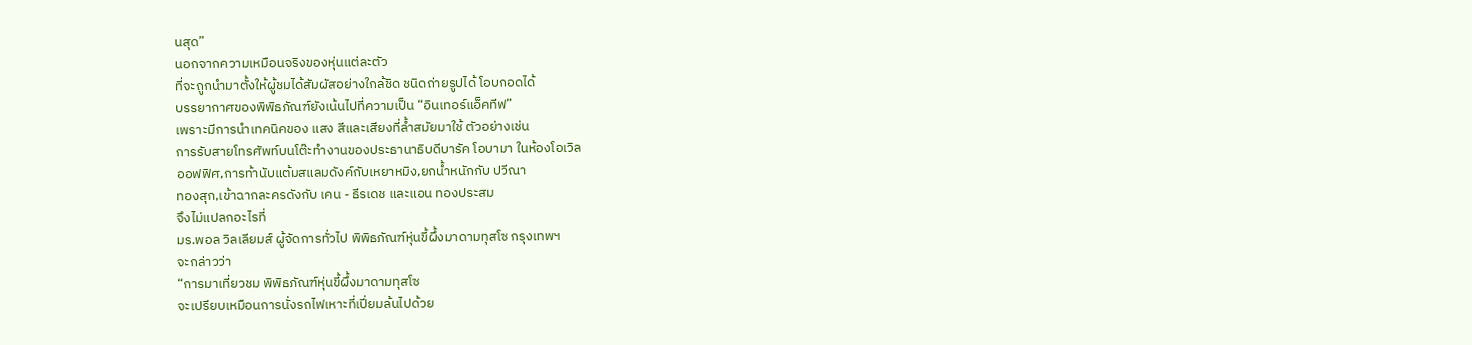นสุด”
นอกจากความเหมือนจริงของหุ่นแต่ละตัว
ที่จะถูกนำมาตั้งให้ผู้ชมได้สัมผัสอย่างใกล้ชิด ชนิดถ่ายรูปได้ โอบกอดได้
บรรยากาศของพิพิธภัณฑ์ยังเน้นไปที่ความเป็น “อินเทอร์แอ็คทีฟ”
เพราะมีการนำเทคนิคของ แสง สีและเสียงที่ล้ำสมัยมาใช้ ตัวอย่างเช่น
การรับสายโทรศัพท์บนโต๊ะทำงานของประธานาธิบดีบารัค โอบามา ในห้องโอเวิล
ออฟฟิศ,การท้านับแต้มสแลมดังค์กับเหยาหมิง,ยกน้ำหนักกับ ปวีณา
ทองสุก,เข้าฉากละครดังกับ เคน - ธีรเดช และแอน ทองประสม
จึงไม่แปลกอะไรที่
มร.พอล วิลเลียมส์ ผู้จัดการทั่วไป พิพิธภัณฑ์หุ่นขี้ผึ้งมาดามทุสโซ กรุงเทพฯ
จะกล่าวว่า
“การมาเที่ยวชม พิพิธภัณฑ์หุ่นขี้ผึ้งมาดามทุสโซ
จะเปรียบเหมือนการนั่งรถไฟเหาะที่เปี่ยมล้นไปด้วย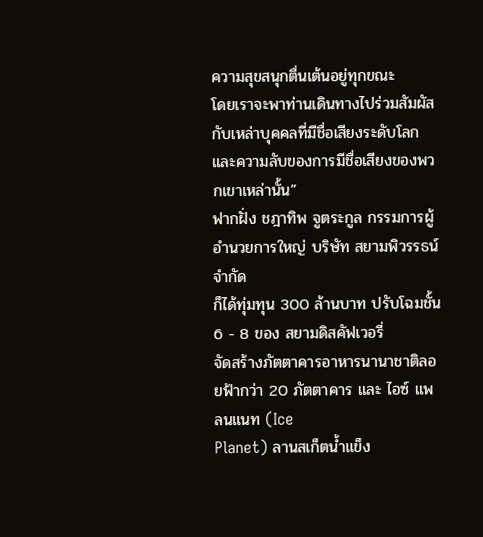ความสุขสนุกตื่นเต้นอยู่ทุกขณะ
โดยเราจะพาท่านเดินทางไปร่วมสัมผัสกับเหล่าบุคคลที่มีชื่อเสียงระดับโลกและความลับของการมีชื่อเสียงของพวกเขาเหล่านั้น”
ฟากฝั่ง ชฎาทิพ จูตระกูล กรรมการผู้อำนวยการใหญ่ บริษัท สยามพิวรรธน์ จำกัด
ก็ได้ทุ่มทุน 300 ล้านบาท ปรับโฉมชั้น 6 - 8 ของ สยามดิสคัฟเวอรี่
จัดสร้างภัตตาคารอาหารนานาชาติลอยฟ้ากว่า 20 ภัตตาคาร และ ไอซ์ แพลนแนท (Ice
Planet) ลานสเก็ตน้ำแข็ง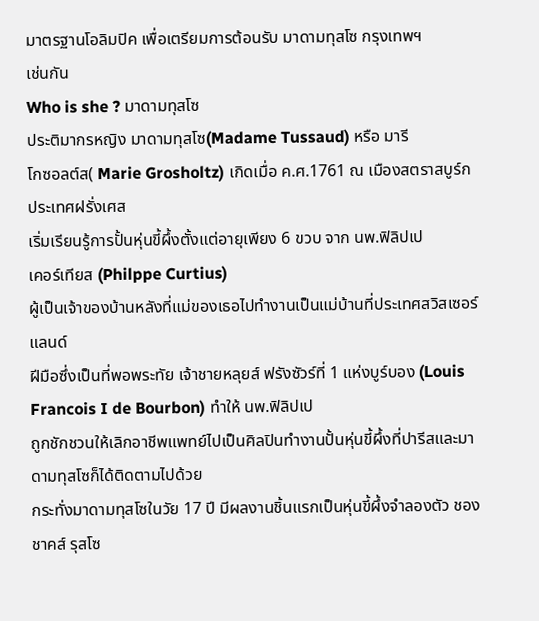มาตรฐานโอลิมปิค เพื่อเตรียมการต้อนรับ มาดามทุสโซ กรุงเทพฯ
เช่นกัน
Who is she ? มาดามทุสโซ
ประติมากรหญิง มาดามทุสโซ(Madame Tussaud) หรือ มารี
โกซอลต์ส( Marie Grosholtz) เกิดเมื่อ ค.ศ.1761 ณ เมืองสตราสบูร์ก ประเทศฝรั่งเศส
เริ่มเรียนรู้การปั้นหุ่นขี้ผึ้งตั้งแต่อายุเพียง 6 ขวบ จาก นพ.ฟิลิปเป
เคอร์เทียส (Philppe Curtius)
ผู้เป็นเจ้าของบ้านหลังที่แม่ของเธอไปทำงานเป็นแม่บ้านที่ประเทศสวิสเซอร์แลนด์
ฝีมือซึ่งเป็นที่พอพระทัย เจ้าชายหลุยส์ ฟรังซัวร์ที่ 1 แห่งบูร์บอง (Louis
Francois I de Bourbon) ทำให้ นพ.ฟิลิปเป
ถูกชักชวนให้เลิกอาชีพแพทย์ไปเป็นศิลปินทำงานปั้นหุ่นขี้ผึ้งที่ปารีสและมาดามทุสโซก็ได้ติดตามไปด้วย
กระทั่งมาดามทุสโซในวัย 17 ปี มีผลงานชิ้นแรกเป็นหุ่นขี้ผึ้งจำลองตัว ชอง
ชาคส์ รุสโซ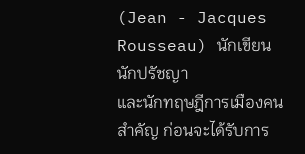(Jean - Jacques Rousseau) นักเขียน นักปรัชญา
และนักทฤษฎีการเมืองคนสำคัญ ก่อนจะได้รับการ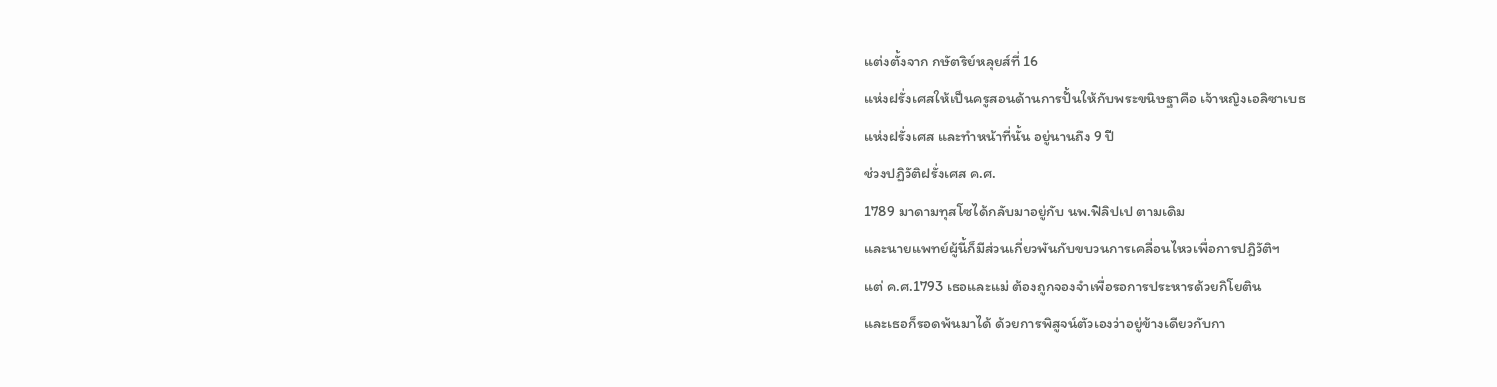แต่งตั้งจาก กษัตริย์หลุยส์ที่ 16
แห่งฝรั่งเศสให้เป็นครูสอนด้านการปั้นให้กับพระขนิษฐาคือ เจ้าหญิงเอลิซาเบธ
แห่งฝรั่งเศส และทำหน้าที่นั้น อยู่นานถึง 9 ปี
ช่วงปฏิวัติฝรั่งเศส ค.ศ.
1789 มาดามทุสโซได้กลับมาอยู่กับ นพ.ฟิลิปเป ตามเดิม
และนายแพทย์ผู้นี้ก็มีส่วนเกี่ยวพันกับขบวนการเคลื่อนไหวเพื่อการปฎิวัติฯ
แต่ ค.ศ.1793 เธอและแม่ ต้องถูกจองจำเพื่อรอการประหารด้วยกิโยติน
และเธอก็รอดพ้นมาได้ ด้วยการพิสูจน์ตัวเองว่าอยู่ข้างเดียวกับกา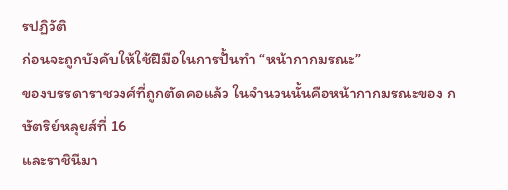รปฏิวัติ
ก่อนจะถูกบังคับให้ใช้ฝีมือในการปั้นทำ “หน้ากากมรณะ”
ของบรรดาราชวงศ์ที่ถูกตัดคอแล้ว ในจำนวนนั้นคือหน้ากากมรณะของ กษัตริย์หลุยส์ที่ 16
และราชินีมา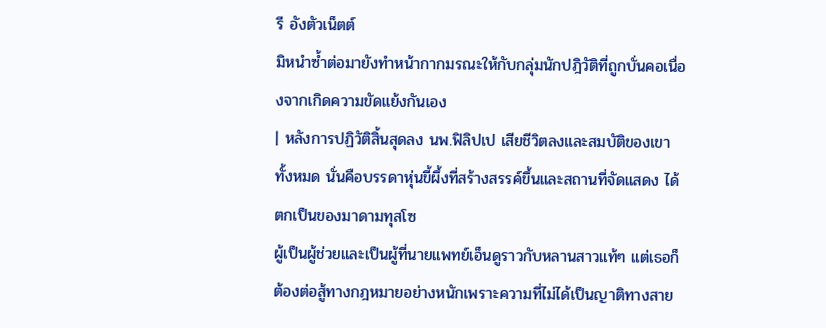รี อังตัวเน็ตต์
มิหนำซ้ำต่อมายังทำหน้ากากมรณะให้กับกลุ่มนักปฎิวัติที่ถูกบั่นคอเนื่องจากเกิดความขัดแย้งกันเอง
| หลังการปฏิวัติสิ้นสุดลง นพ.ฟิลิปเป เสียชีวิตลงและสมบัติของเขาทั้งหมด นั่นคือบรรดาหุ่นขี้ผึ้งที่สร้างสรรค์ขึ้นและสถานที่จัดแสดง ได้ตกเป็นของมาดามทุสโซ
ผู้เป็นผู้ช่วยและเป็นผู้ที่นายแพทย์เอ็นดูราวกับหลานสาวแท้ๆ แต่เธอก็ต้องต่อสู้ทางกฎหมายอย่างหนักเพราะความที่ไม่ได้เป็นญาติทางสาย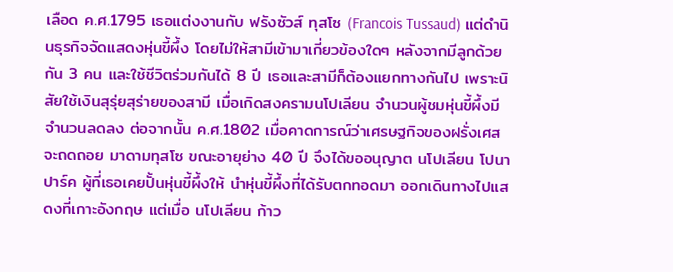เลือด ค.ศ.1795 เธอแต่งงานกับ ฟรังซัวส์ ทุสโซ (Francois Tussaud) แต่ดำนินธุรกิจจัดแสดงหุ่นขี้ผึ้ง โดยไม่ให้สามีเข้ามาเกี่ยวข้องใดๆ หลังจากมีลูกด้วยกัน 3 คน และใช้ชีวิตร่วมกันได้ 8 ปี เธอและสามีก็ต้องแยกทางกันไป เพราะนิสัยใช้เงินสุรุ่ยสุร่ายของสามี เมื่อเกิดสงครามนโปเลียน จำนวนผู้ชมหุ่นขี้ผึ้งมีจำนวนลดลง ต่อจากนั้น ค.ศ.1802 เมื่อคาดการณ์ว่าเศรษฐกิจของฝรั่งเศสจะถดถอย มาดามทุสโซ ขณะอายุย่าง 40 ปี จึงได้ขออนุญาต นโปเลียน โปนาปาร์ค ผู้ที่เธอเคยปั้นหุ่นขี้ผึ้งให้ นำหุ่นขี้ผึ้งที่ได้รับตกทอดมา ออกเดินทางไปแสดงที่เกาะอังกฤษ แต่เมื่อ นโปเลียน ก้าว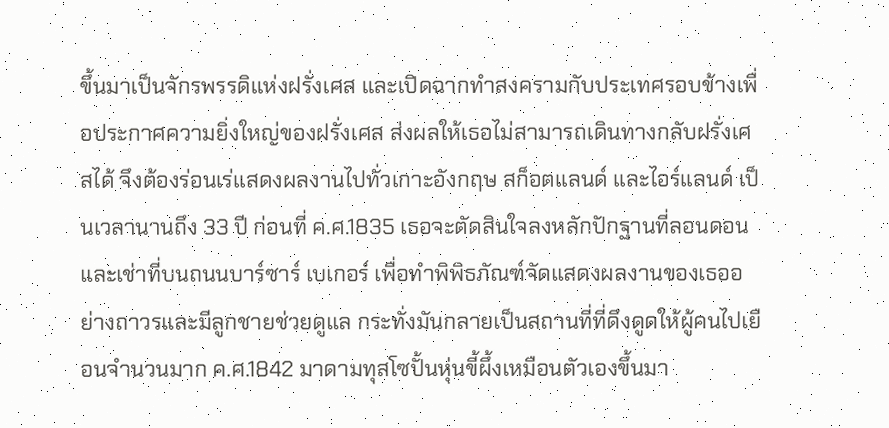ขึ้นมาเป็นจักรพรรดิแห่งฝรั่งเศส และเปิดฉากทำสงครามกับประเทศรอบข้างเพื่อประกาศความยิ่งใหญ่ของฝรั่งเศส ส่งผลให้เธอไม่สามารถเดินทางกลับฝรั่งเศสได้ จึงต้องร่อนเร่แสดงผลงานไปทั่วเกาะอังกฤษ สก็อตแลนด์ และไอร์แลนด์ เป็นเวลานานถึง 33 ปี ก่อนที่ ค.ศ.1835 เธอจะตัดสินใจลงหลักปักฐานที่ลอนดอนและเช่าที่บนถนนบาร์ซาร์ เบเกอร์ เพื่อทำพิพิธภัณฑ์จัดแสดงผลงานของเธออย่างถาวรและมีลูกชายช่วยดูแล กระทั่งมันกลายเป็นสถานที่ที่ดึงดูดให้ผู้คนไปเยือนจำนวนมาก ค.ศ.1842 มาดามทุสโซปั้นหุ่นขี้ผึ้งเหมือนตัวเองขึ้นมา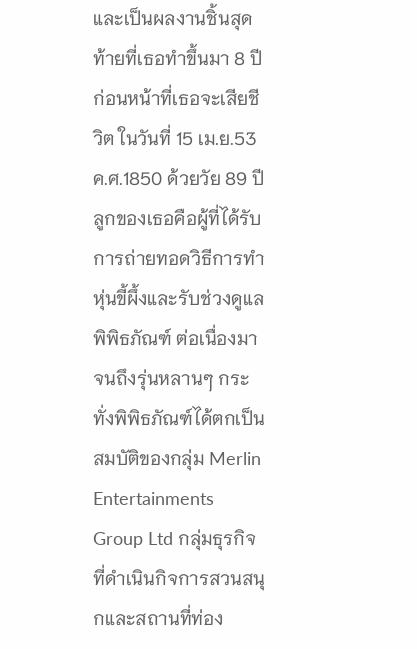และเป็นผลงานชิ้นสุดท้ายที่เธอทำขึ้นมา 8 ปีก่อนหน้าที่เธอจะเสียชีวิต ในวันที่ 15 เม.ย.53 ค.ศ.1850 ด้วยวัย 89 ปี ลูกของเธอคือผู้ที่ได้รับการถ่ายทอดวิธีการทำหุ่นขี้ผึ้งและรับช่วงดูแลพิพิธภัณฑ์ ต่อเนื่องมาจนถึงรุ่นหลานๆ กระทั่งพิพิธภัณฑ์ได้ตกเป็นสมบัติของกลุ่ม Merlin Entertainments Group Ltd กลุ่มธุรกิจที่ดำเนินกิจการสวนสนุกและสถานที่ท่อง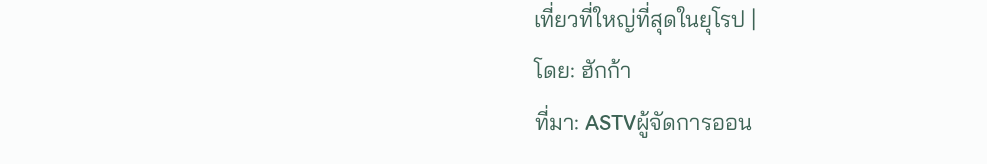เที่ยวที่ใหญ่ที่สุดในยุโรป |
โดย: ฮักก้า
ที่มา: ASTVผู้จัดการออน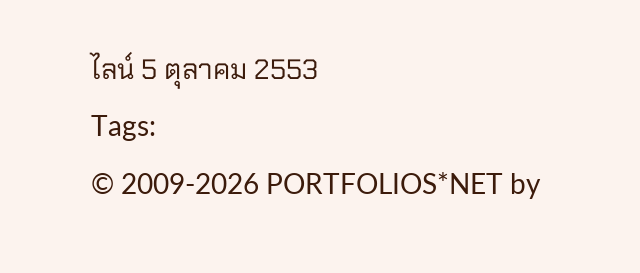ไลน์ 5 ตุลาคม 2553
Tags:
© 2009-2026 PORTFOLIOS*NET by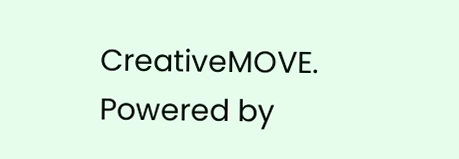CreativeMOVE.
Powered by